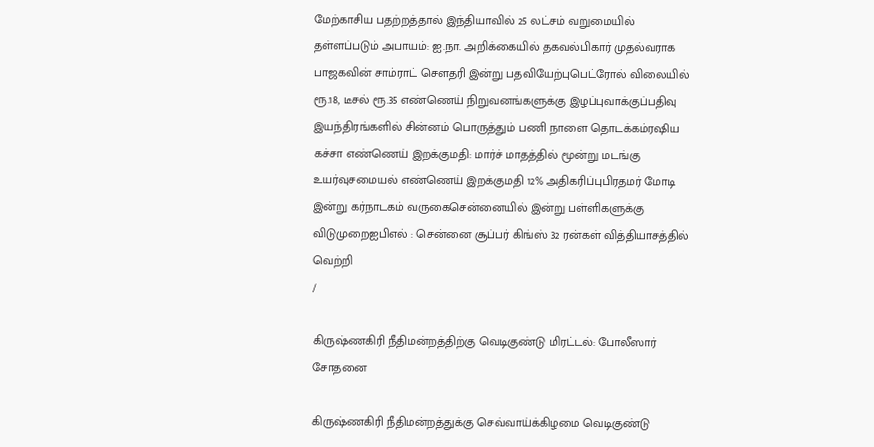மேற்காசிய பதற்றத்தால் இந்தியாவில் 25 லட்சம் வறுமையில் தள்ளப்படும் அபாயம்: ஐ.நா. அறிக்கையில் தகவல்பிகார் முதல்வராக பாஜகவின் சாம்ராட் செளதரி இன்று பதவியேற்புபெட்ரோல் விலையில் ரூ.18, டீசல் ரூ.35 எண்ணெய் நிறுவனங்களுக்கு இழப்புவாக்குப்பதிவு இயந்திரங்களில் சின்னம் பொருத்தும் பணி நாளை தொடக்கம்ரஷிய கச்சா எண்ணெய் இறக்குமதி: மார்ச் மாதத்தில் மூன்று மடங்கு உயர்வுசமையல் எண்ணெய் இறக்குமதி 12% அதிகரிப்புபிரதமர் மோடி இன்று கர்நாடகம் வருகைசென்னையில் இன்று பள்ளிகளுக்கு விடுமுறைஐபிஎல் : சென்னை சூப்பர் கிங்ஸ் 32 ரன்கள் வித்தியாசத்தில் வெற்றி
/

கிருஷ்ணகிரி நீதிமன்றத்திற்கு வெடிகுண்டு மிரட்டல்: போலீஸார் சோதனை

கிருஷ்ணகிரி நீதிமன்றத்துக்கு செவ்வாய்க்கிழமை வெடிகுண்டு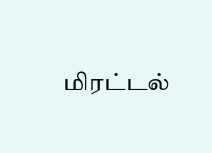மிரட்டல்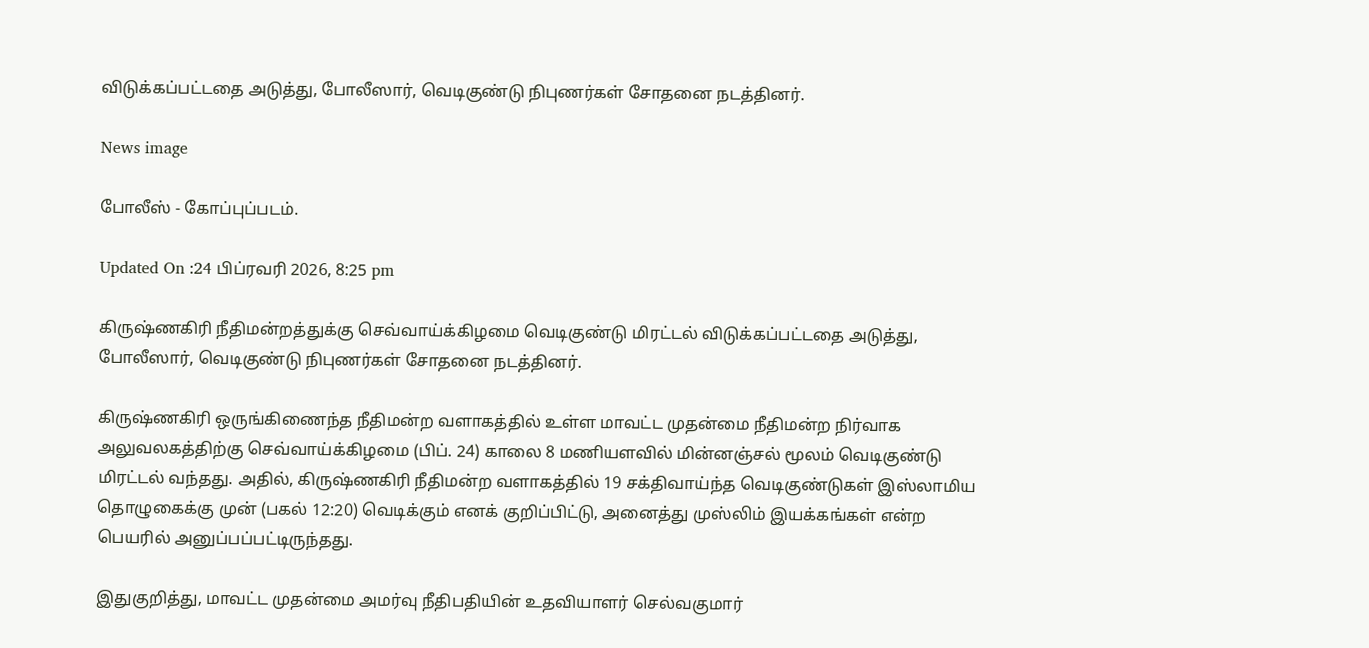விடுக்கப்பட்டதை அடுத்து, போலீஸார், வெடிகுண்டு நிபுணர்கள் சோதனை நடத்தினர்.

News image

போலீஸ் - கோப்புப்படம்.

Updated On :24 பிப்ரவரி 2026, 8:25 pm

கிருஷ்ணகிரி நீதிமன்றத்துக்கு செவ்வாய்க்கிழமை வெடிகுண்டு மிரட்டல் விடுக்கப்பட்டதை அடுத்து, போலீஸார், வெடிகுண்டு நிபுணர்கள் சோதனை நடத்தினர்.

கிருஷ்ணகிரி ஒருங்கிணைந்த நீதிமன்ற வளாகத்தில் உள்ள மாவட்ட முதன்மை நீதிமன்ற நிர்வாக அலுவலகத்திற்கு செவ்வாய்க்கிழமை (பிப். 24) காலை 8 மணியளவில் மின்னஞ்சல் மூலம் வெடிகுண்டு மிரட்டல் வந்தது. அதில், கிருஷ்ணகிரி நீதிமன்ற வளாகத்தில் 19 சக்திவாய்ந்த வெடிகுண்டுகள் இஸ்லாமிய தொழுகைக்கு முன் (பகல் 12:20) வெடிக்கும் எனக் குறிப்பிட்டு, அனைத்து முஸ்லிம் இயக்கங்கள் என்ற பெயரில் அனுப்பப்பட்டிருந்தது.

இதுகுறித்து, மாவட்ட முதன்மை அமர்வு நீதிபதியின் உதவியாளர் செல்வகுமார்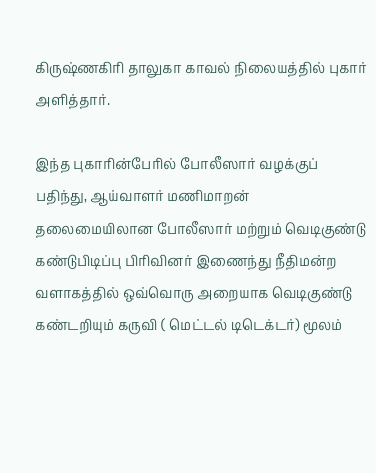கிருஷ்ணகிரி தாலுகா காவல் நிலையத்தில் புகார் அளித்தார்.

இந்த புகாரின்பேரில் போலீஸார் வழக்குப் பதிந்து, ஆய்வாளர் மணிமாறன் தலைமையிலான போலீஸார் மற்றும் வெடிகுண்டு கண்டுபிடிப்பு பிரிவினர் இணைந்து நீதிமன்ற வளாகத்தில் ஒவ்வொரு அறையாக வெடிகுண்டு கண்டறியும் கருவி ( மெட்டல் டிடெக்டர்) மூலம்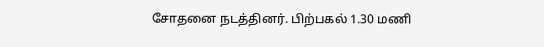சோதனை நடத்தினர். பிற்பகல் 1.30 மணி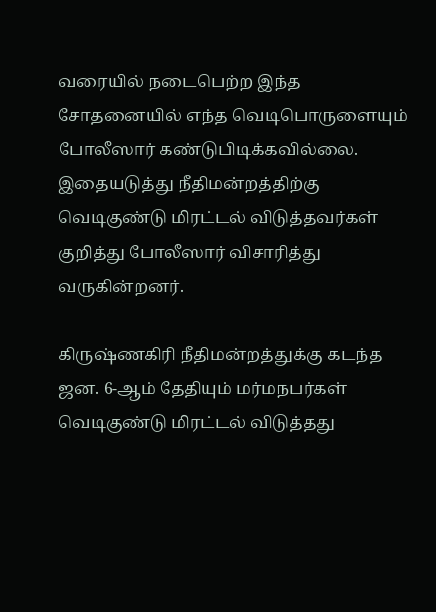வரையில் நடைபெற்ற இந்த சோதனையில் எந்த வெடிபொருளையும் போலீஸார் கண்டுபிடிக்கவில்லை. இதையடுத்து நீதிமன்றத்திற்கு வெடிகுண்டு மிரட்டல் விடுத்தவர்கள் குறித்து போலீஸார் விசாரித்து வருகின்றனர்.

கிருஷ்ணகிரி நீதிமன்றத்துக்கு கடந்த ஜன. 6-ஆம் தேதியும் மர்மநபர்கள் வெடிகுண்டு மிரட்டல் விடுத்தது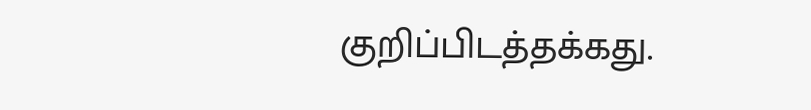குறிப்பிடத்தக்கது.